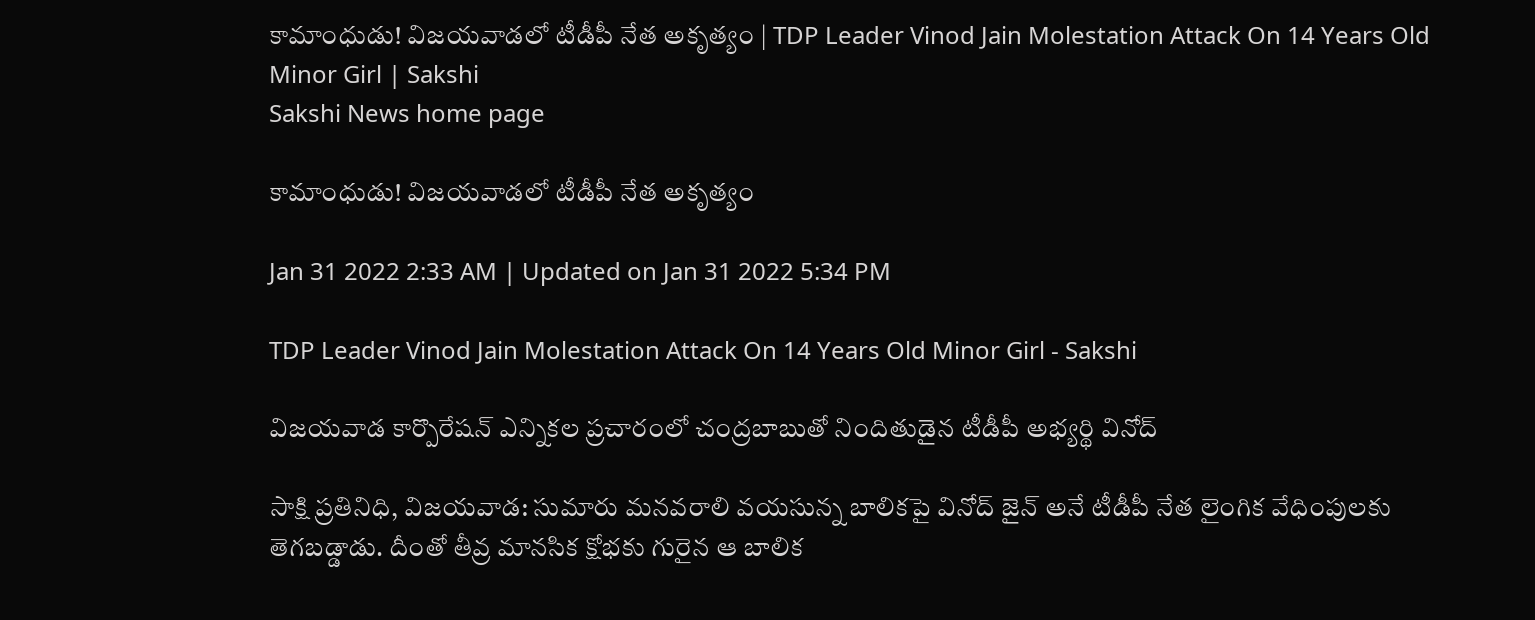కామాంధుడు! విజయవాడలో టీడీపీ నేత అకృత్యం | TDP Leader Vinod Jain Molestation Attack On 14 Years Old Minor Girl | Sakshi
Sakshi News home page

కామాంధుడు! విజయవాడలో టీడీపీ నేత అకృత్యం

Jan 31 2022 2:33 AM | Updated on Jan 31 2022 5:34 PM

TDP Leader Vinod Jain Molestation Attack On 14 Years Old Minor Girl - Sakshi

విజయవాడ కార్పొరేషన్‌ ఎన్నికల ప్రచారంలో చంద్రబాబుతో నిందితుడైన టీడీపీ అభ్యర్థి వినోద్‌

సాక్షి ప్రతినిధి, విజయవాడ: సుమారు మనవరాలి వయసున్న బాలికపై వినోద్‌ జైన్‌ అనే టీడీపీ నేత లైంగిక వేధింపులకు తెగబడ్డాడు. దీంతో తీవ్ర మానసిక క్షోభకు గురైన ఆ బాలిక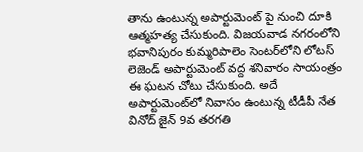తాను ఉంటున్న అపార్టుమెంట్‌ పై నుంచి దూకి ఆత్మహత్య చేసుకుంది. విజయవాడ నగరంలోని భవానిపురం కుమ్మరిపాలెం సెంటర్‌లోని లోటస్‌ లెజెండ్‌ అపార్టుమెంట్‌ వద్ద శనివారం సాయంత్రం ఈ ఘటన చోటు చేసుకుంది. అదే అపార్టుమెంట్‌లో నివాసం ఉంటున్న టీడీపీ నేత వినోద్‌ జైన్‌ 9వ తరగతి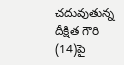చదువుతున్న దీక్షిత గౌరి (14)పై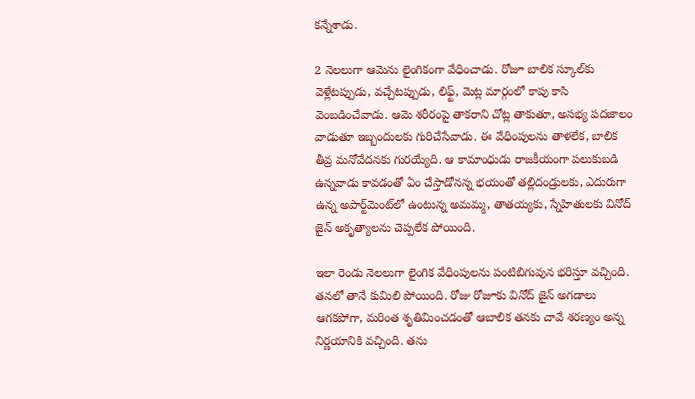కన్నేశాడు.

2 నెలలుగా ఆమెను లైంగికంగా వేధించాడు. రోజూ బాలిక స్కూల్‌కు వెళ్లేటప్పుడు, వచ్చేటప్పుడు, లిఫ్ట్, మెట్ల మార్గంలో కాపు కాసి వెంబడించేవాడు. ఆమె శరీరంపై తాకరాని చోట్ల తాకుతూ, అసభ్య పదజాలం వాడుతూ ఇబ్బందులకు గురిచేసేవాడు. ఈ వేధింపులను తాళలేక, బాలిక తీవ్ర మనోవేదనకు గురయ్యేది. ఆ కామాంధుడు రాజకీయంగా పలుకుబడి ఉన్నవాడు కావడంతో ఏం చేస్తాడోనన్న భయంతో తల్లిదండ్రులకు, ఎదురుగా ఉన్న అపార్ట్‌మెంట్‌లో ఉంటున్న అమమ్మ, తాతయ్యకు, స్నేహితులకు వినోద్‌ జైన్‌ అకృత్యాలను చెప్పలేక పోయింది.

ఇలా రెండు నెలలుగా లైంగిక వేధింపులను పంటిబిగువున భరిస్తూ వచ్చింది. తనలో తానే కుమిలి పోయింది. రోజు రోజూకు వినోద్‌ జైన్‌ అగడాలు ఆగకపోగా, మరింత శృతిమించడంతో ఆబాలిక తనకు చావే శరణ్యం అన్న నిర్ణయానికి వచ్చింది. తను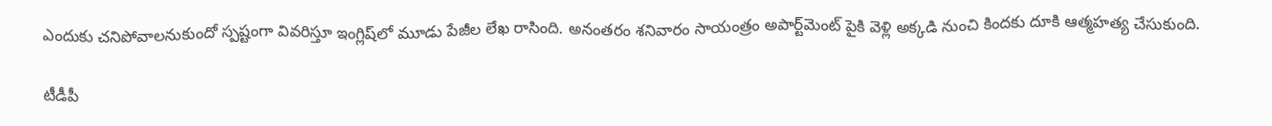ఎందుకు చనిపోవాలనుకుందో స్పష్టంగా వివరిస్తూ ఇంగ్లిష్‌లో మూడు పేజీల లేఖ రాసింది. అనంతరం శనివారం సాయంత్రం అపార్ట్‌మెంట్‌ పైకి వెళ్లి అక్కడి నుంచి కిందకు దూకి ఆత్మహత్య చేసుకుంది.

టీడీపీ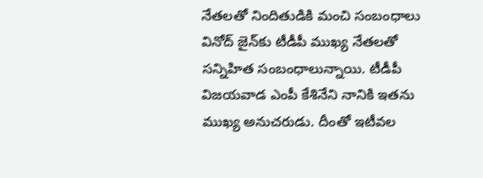నేతలతో నిందితుడికి మంచి సంబంధాలు
వినోద్‌ జైన్‌కు టీడీపీ ముఖ్య నేతలతో సన్నిహిత సంబంధాలున్నాయి. టీడీపీ విజయవాడ ఎంపీ కేశినేని నానికి ఇతను ముఖ్య అనుచరుడు. దీంతో ఇటీవల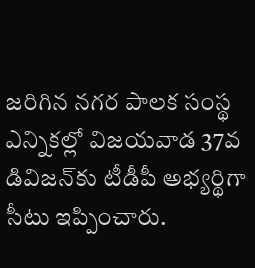జరిగిన నగర పాలక సంస్థ ఎన్నికల్లో విజయవాడ 37వ డివిజన్‌కు టీడీపీ అభ్యర్థిగా సీటు ఇప్పించారు.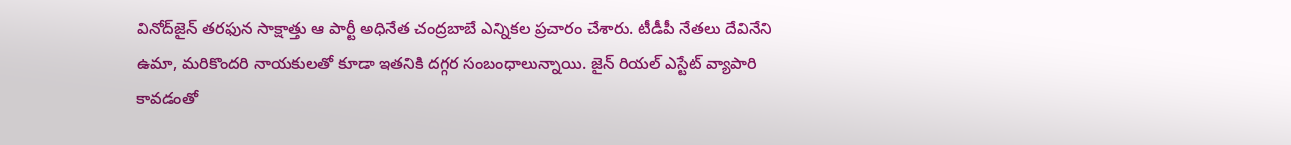వినోద్‌జైన్‌ తరఫున సాక్షాత్తు ఆ పార్టీ అధినేత చంద్రబాబే ఎన్నికల ప్రచారం చేశారు. టీడీపీ నేతలు దేవినేని ఉమా, మరికొందరి నాయకులతో కూడా ఇతనికి దగ్గర సంబంధాలున్నాయి. జైన్‌ రియల్‌ ఎస్టేట్‌ వ్యాపారి కావడంతో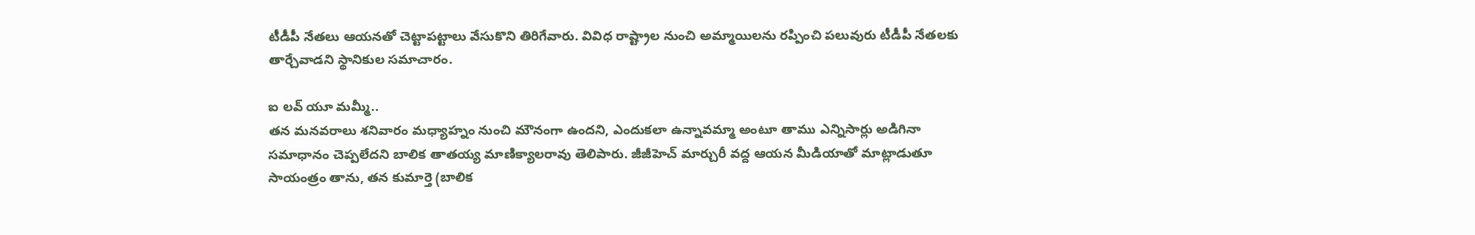టీడీపీ నేతలు ఆయనతో చెట్టాపట్టాలు వేసుకొని తిరిగేవారు. వివిధ రాష్ట్రాల నుంచి అమ్మాయిలను రప్పించి పలువురు టీడీపీ నేతలకు తార్చేవాడని స్థానికుల సమాచారం.

ఐ లవ్‌ యూ మమ్మీ..
తన మనవరాలు శనివారం మధ్యాహ్నం నుంచి మౌనంగా ఉందని, ఎందుకలా ఉన్నావమ్మా అంటూ తాము ఎన్నిసార్లు అడిగినా సమాధానం చెప్పలేదని బాలిక తాతయ్య మాణిక్యాలరావు తెలిపారు. జీజీహెచ్‌ మార్చురీ వద్ద ఆయన మీడియాతో మాట్లాడుతూ సాయంత్రం తాను, తన కుమార్తె (బాలిక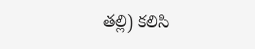తల్లి) కలిసి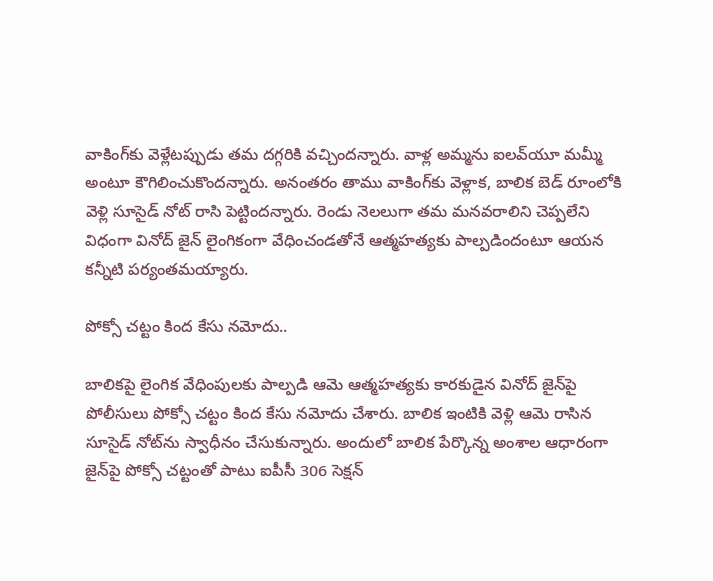వాకింగ్‌కు వెళ్లేటప్పుడు తమ దగ్గరికి వచ్చిందన్నారు. వాళ్ల అమ్మను ఐలవ్‌యూ మమ్మీ అంటూ కౌగిలించుకొందన్నారు. అనంతరం తాము వాకింగ్‌కు వెళ్లాక, బాలిక బెడ్‌ రూంలోకి వెళ్లి సూసైడ్‌ నోట్‌ రాసి పెట్టిందన్నారు. రెండు నెలలుగా తమ మనవరాలిని చెప్పలేని విధంగా వినోద్‌ జైన్‌ లైంగికంగా వేధించండతోనే ఆత్మహత్యకు పాల్పడిందంటూ ఆయన కన్నీటి పర్యంతమయ్యారు.

పోక్సో చట్టం కింద కేసు నమోదు..

బాలికపై లైంగిక వేధింపులకు పాల్పడి ఆమె ఆత్మహత్యకు కారకుడైన వినోద్‌ జైన్‌పై పోలీసులు పోక్సో చట్టం కింద కేసు నమోదు చేశారు. బాలిక ఇంటికి వెళ్లి ఆమె రాసిన సూసైడ్‌ నోట్‌ను స్వాధీనం చేసుకున్నారు. అందులో బాలిక పేర్కొన్న అంశాల ఆధారంగా జైన్‌పై పోక్సో చట్టంతో పాటు ఐపీసీ 306 సెక్షన్‌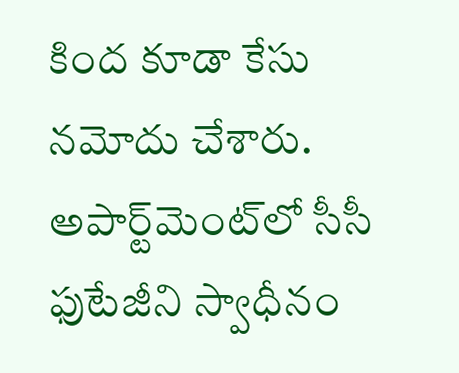కింద కూడా కేసు నమోదు చేశారు. అపార్ట్‌మెంట్‌లో సీసీ ఫుటేజీని స్వాధీనం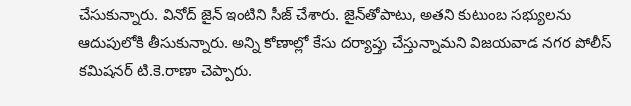చేసుకున్నారు. వినోద్‌ జైన్‌ ఇంటిని సీజ్‌ చేశారు. జైన్‌తోపాటు, అతని కుటుంబ సభ్యులను ఆదుపులోకి తీసుకున్నారు. అన్ని కోణాల్లో కేసు దర్యాప్తు చేస్తున్నామని విజయవాడ నగర పోలీస్‌ కమిషనర్‌ టి.కె.రాణా చెప్పారు.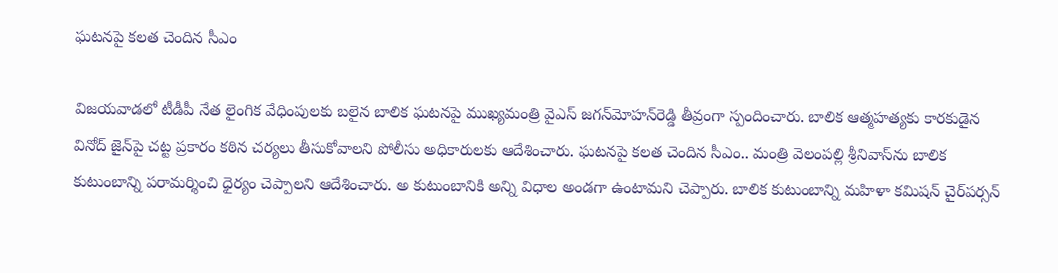ఘటనపై కలత చెందిన సీఎం

విజయవాడలో టీడీపీ నేత లైంగిక వేధింపులకు బలైన బాలిక ఘటనపై ముఖ్యమంత్రి వైఎస్‌ జగన్‌మోహన్‌రెడ్డి తీవ్రంగా స్పందించారు. బాలిక ఆత్మహత్యకు కారకుడైన వినోద్‌ జైన్‌పై చట్ట ప్రకారం కఠిన చర్యలు తీసుకోవాలని పోలీసు అధికారులకు ఆదేశించారు. ఘటనపై కలత చెందిన సీఎం.. మంత్రి వెలంపల్లి శ్రీనివాస్‌ను బాలిక కుటుంబాన్ని పరామర్శించి ధైర్యం చెప్పాలని ఆదేశించారు. అ కుటుంబానికి అన్ని విధాల అండగా ఉంటామని చెప్పారు. బాలిక కుటుంబాన్ని మహిళా కమిషన్‌ చైర్‌పర్సన్‌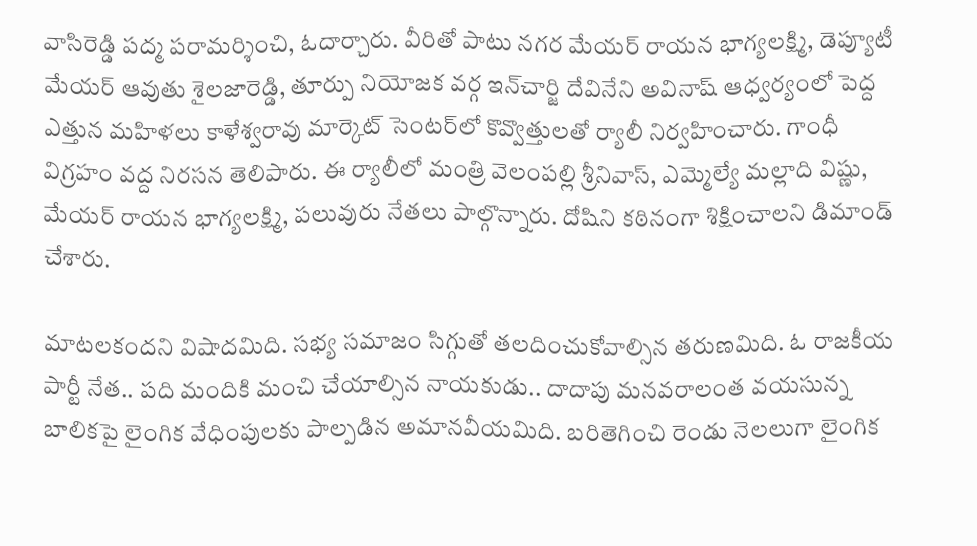వాసిరెడ్డి పద్మ పరామర్శించి, ఓదార్చారు. వీరితో పాటు నగర మేయర్‌ రాయన భాగ్యలక్ష్మి, డెప్యూటీ మేయర్‌ ఆవుతు శైలజారెడ్డి, తూర్పు నియోజక వర్గ ఇన్‌చార్జి దేవినేని అవినాష్‌ ఆధ్వర్యంలో పెద్ద ఎత్తున మహిళలు కాళేశ్వరావు మార్కెట్‌ సెంటర్‌లో కొవ్వొత్తులతో ర్యాలీ నిర్వహించారు. గాంధీ విగ్రహం వద్ద నిరసన తెలిపారు. ఈ ర్యాలీలో మంత్రి వెలంపల్లి శ్రీనివాస్, ఎమ్మెల్యే మల్లాది విష్ణు, మేయర్‌ రాయన భాగ్యలక్ష్మి, పలువురు నేతలు పాల్గొన్నారు. దోషిని కఠినంగా శిక్షించాలని డిమాండ్‌ చేశారు.

మాటలకందని విషాదమిది. సభ్య సమాజం సిగ్గుతో తలదించుకోవాల్సిన తరుణమిది. ఓ రాజకీయ పార్టీ నేత.. పది మందికి మంచి చేయాల్సిన నాయకుడు.. దాదాపు మనవరాలంత వయసున్న బాలికపై లైంగిక వేధింపులకు పాల్పడిన అమానవీయమిది. బరితెగించి రెండు నెలలుగా లైంగిక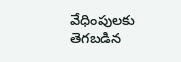వేధింపులకు తెగబడిన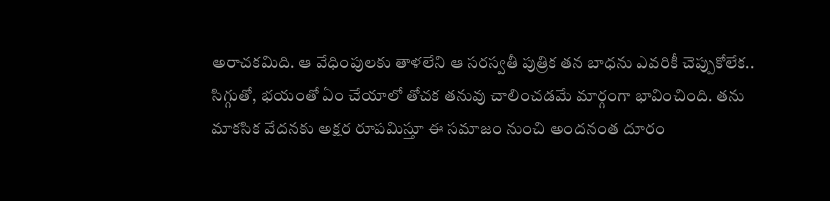అరాచకమిది. ఆ వేధింపులకు తాళలేని ఆ సరస్వతీ పుత్రిక తన బాధను ఎవరికీ చెప్పుకోలేక.. సిగ్గుతో, భయంతో ఏం చేయాలో తోచక తనువు చాలించడమే మార్గంగా భావించింది. తను మాకసిక వేదనకు అక్షర రూపమిస్తూ ఈ సమాజం నుంచి అందనంత దూరం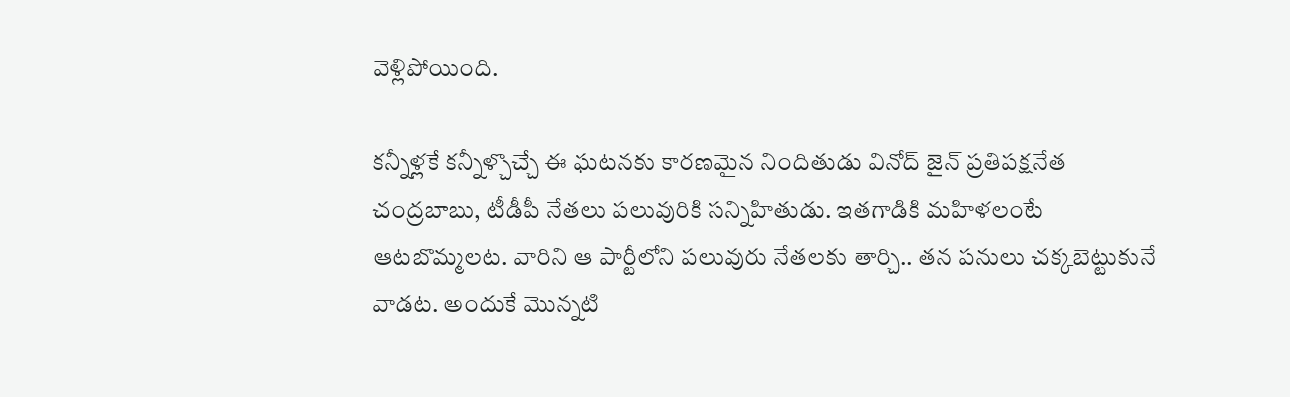వెళ్లిపోయింది.

కన్నీళ్లకే కన్నీళ్చొచ్చే ఈ ఘటనకు కారణమైన నిందితుడు వినోద్‌ జైన్‌ ప్రతిపక్షనేత చంద్రబాబు, టీడీపీ నేతలు పలువురికి సన్నిహితుడు. ఇతగాడికి మహిళలంటే ఆటబొమ్మలట. వారిని ఆ పార్టీలోని పలువురు నేతలకు తార్చి.. తన పనులు చక్కబెట్టుకునే వాడట. అందుకే మొన్నటి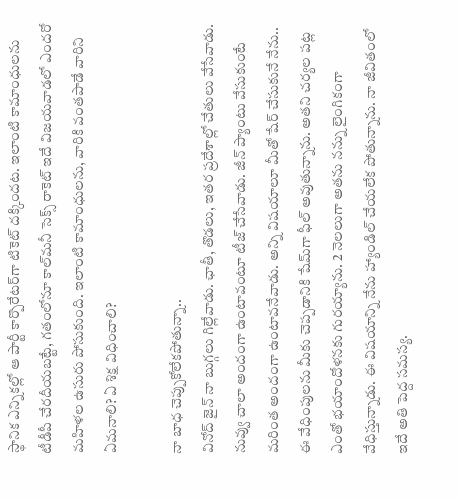స్థానిక ఎన్నికల్లో ఆ పార్టీ కార్పొరేటర్‌గా టికెట్‌ దక్కిందట. ఇలాంటి కామాంధులను టీడీపీ చేరదీయబట్టే, గతంలోనూ కాల్‌మనీ సెక్స్‌ రాకెట్‌ ఇదే విజయవాడలో ఎందరో మహిళల ఉసురు పోసుకుంది. ఇలాంటి కామాంధులను, వారికి వంతపాడే వారిని ఏమనాలి? ఏ శిక్ష విధించాలి?

నా బాధ చెప్పుకోలేకపోతున్నా..
వినోద్‌ జైన్‌ నా బుగ్గలు గిల్లేవాడు. ఛాతీ, తొడలు, ఇతర ప్రదేశాల్లో చేతులు వేసేవాడు. నువ్వు చాలా అందంగా ఉంటావంటూ టీజ్‌ చేసేవాడు. జీన్‌ ప్యాంటు వేసుకుంటే మరింత అందంగా ఉంటావనేవాడు. అన్ని విషయాలూ మీతో షేర్‌ చేసుకునే నేను.. ఈ వేధింపులను మీకు చెప్పడానికి షేమ్‌గా ఫీల్‌ అవుతున్నాను. అతని చర్యల పట్ల ఎంతో భయాందోళనకు గురయ్యాను. 2 నెలలుగా అతను నన్ను లైంగికంగా వేధిస్తున్నాడు. ఈ విషయాన్ని నేను హ్యాండిల్‌ చేయలేక పోతున్నాను. నా జీవితంలో ఇదే అతి పెద్ద సమస్య.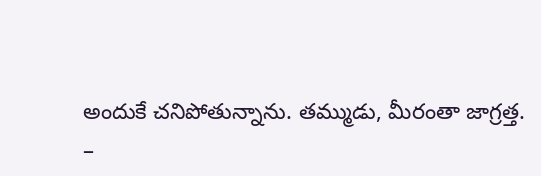అందుకే చనిపోతున్నాను. తమ్ముడు, మీరంతా జాగ్రత్త.
–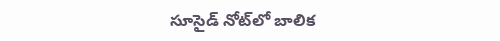సూసైడ్‌ నోట్‌లో బాలిక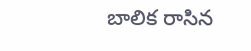బాలిక రాసిన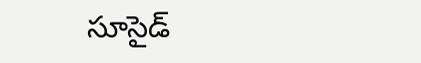సూసైడ్‌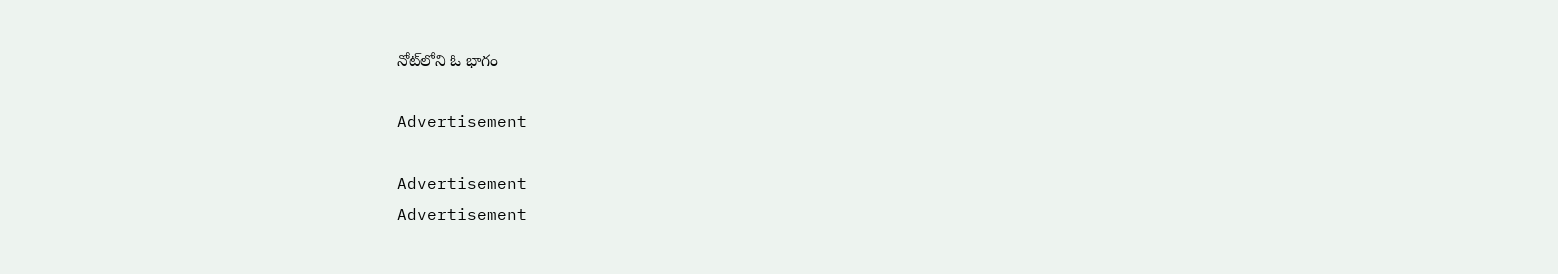నోట్‌లోని ఓ భాగం

Advertisement

Advertisement
Advertisement